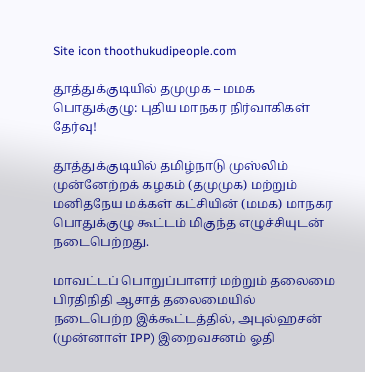Site icon thoothukudipeople.com

தூத்துக்குடியில் தமுமுக – மமக பொதுக்குழு: புதிய மாநகர நிர்வாகிகள் தேர்வு!

தூத்துக்குடியில் தமிழ்நாடு முஸ்லிம் முன்னேற்றக் கழகம் (தமுமுக) மற்றும் மனிதநேய மக்கள் கட்சியின் (மமக) மாநகர பொதுக்குழு கூட்டம் மிகுந்த எழுச்சியுடன் நடைபெற்றது.

மாவட்டப் பொறுப்பாளர் மற்றும் தலைமை பிரதிநிதி ஆசாத் தலைமையில் நடைபெற்ற இக்கூட்டத்தில், அபுல்ஹசன் (முன்னாள் IPP) இறைவசனம் ஓதி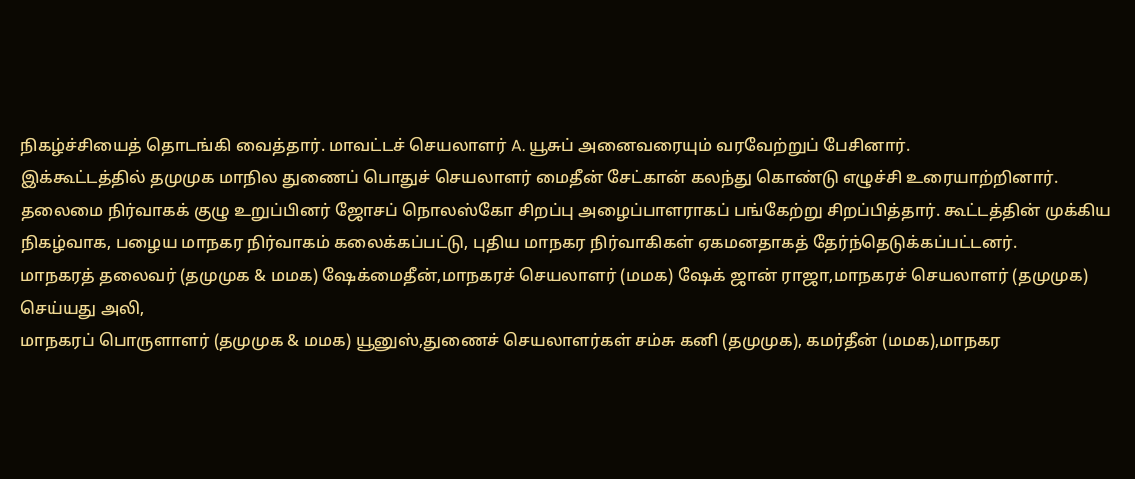நிகழ்ச்சியைத் தொடங்கி வைத்தார். மாவட்டச் செயலாளர் A. யூசுப் அனைவரையும் வரவேற்றுப் பேசினார்.
இக்கூட்டத்தில் தமுமுக மாநில துணைப் பொதுச் செயலாளர் மைதீன் சேட்கான் கலந்து கொண்டு எழுச்சி உரையாற்றினார். தலைமை நிர்வாகக் குழு உறுப்பினர் ஜோசப் நொலஸ்கோ சிறப்பு அழைப்பாளராகப் பங்கேற்று சிறப்பித்தார். கூட்டத்தின் முக்கிய நிகழ்வாக, பழைய மாநகர நிர்வாகம் கலைக்கப்பட்டு, புதிய மாநகர நிர்வாகிகள் ஏகமனதாகத் தேர்ந்தெடுக்கப்பட்டனர்.
மாநகரத் தலைவர் (தமுமுக & மமக) ஷேக்மைதீன்,மாநகரச் செயலாளர் (மமக) ஷேக் ஜான் ராஜா,மாநகரச் செயலாளர் (தமுமுக) செய்யது அலி,
மாநகரப் பொருளாளர் (தமுமுக & மமக) யூனுஸ்,துணைச் செயலாளர்கள் சம்சு கனி (தமுமுக), கமர்தீன் (மமக),மாநகர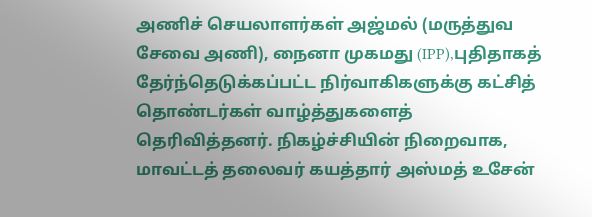அணிச் செயலாளர்கள் அஜ்மல் (மருத்துவ சேவை அணி), நைனா முகமது (IPP),புதிதாகத் தேர்ந்தெடுக்கப்பட்ட நிர்வாகிகளுக்கு கட்சித் தொண்டர்கள் வாழ்த்துகளைத் தெரிவித்தனர். நிகழ்ச்சியின் நிறைவாக, மாவட்டத் தலைவர் கயத்தார் அஸ்மத் உசேன்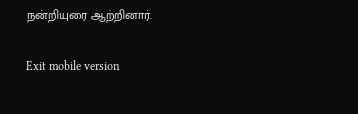நன்றியுரை ஆற்றினார்.

Exit mobile version